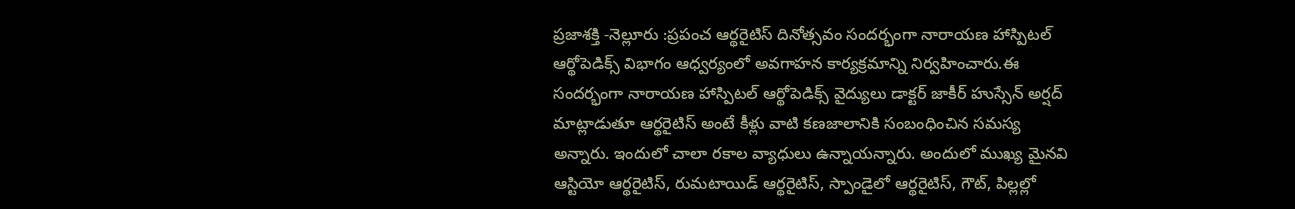ప్రజాశక్తి -నెల్లూరు :ప్రపంచ ఆర్థరైటిస్ దినోత్సవం సందర్భంగా నారాయణ హాస్పిటల్ ఆర్థోపెడిక్స్ విభాగం ఆధ్వర్యంలో అవగాహన కార్యక్రమాన్ని నిర్వహించారు.ఈ సందర్భంగా నారాయణ హాస్పిటల్ ఆర్థోపెడిక్స్ వైద్యులు డాక్టర్ జాకీర్ హుస్సేన్ అర్షద్ మాట్లాడుతూ ఆర్థరైటిస్ అంటే కీళ్లు వాటి కణజాలానికి సంబంధించిన సమస్య అన్నారు. ఇందులో చాలా రకాల వ్యాధులు ఉన్నాయన్నారు. అందులో ముఖ్య మైనవి ఆస్టియో ఆర్థరైటిస్, రుమటాయిడ్ ఆర్థరైటిస్, స్పాండైలో ఆర్థరైటిస్, గౌట్, పిల్లల్లో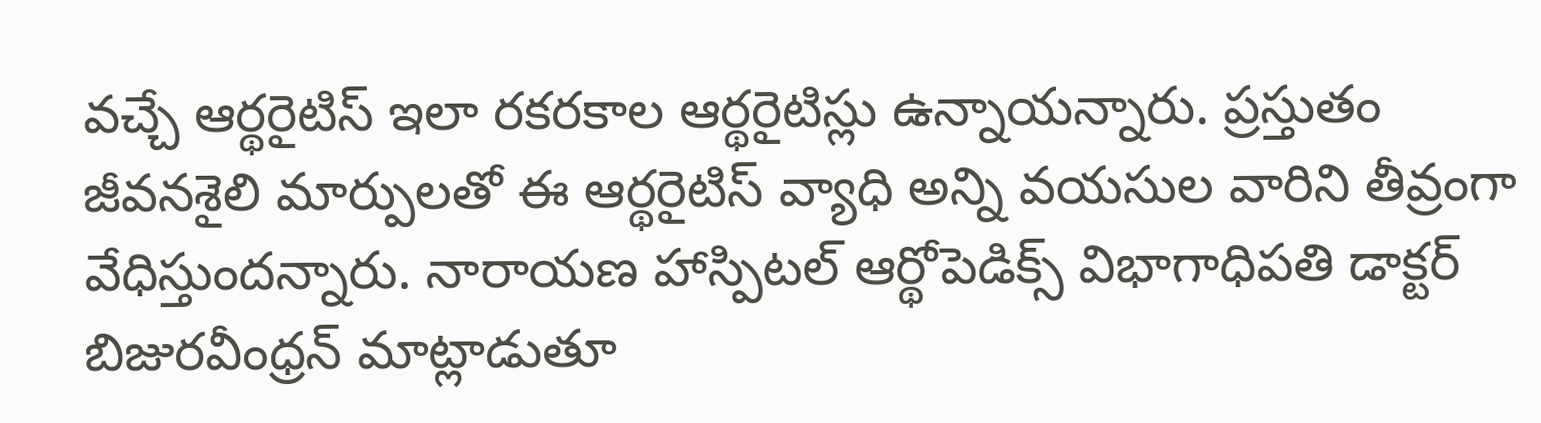వచ్చే ఆర్థరైటిస్ ఇలా రకరకాల ఆర్థరైటిస్లు ఉన్నాయన్నారు. ప్రస్తుతం జీవనశైలి మార్పులతో ఈ ఆర్థరైటిస్ వ్యాధి అన్ని వయసుల వారిని తీవ్రంగా వేధిస్తుందన్నారు. నారాయణ హాస్పిటల్ ఆర్థోపెడిక్స్ విభాగాధిపతి డాక్టర్ బిజురవీంధ్రన్ మాట్లాడుతూ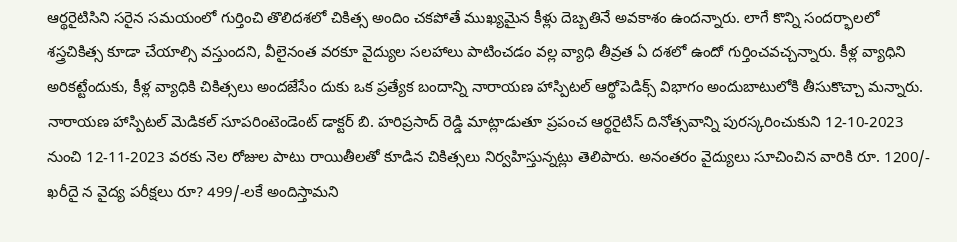ఆర్థరైటిసిని సరైన సమయంలో గుర్తించి తొలిదశలో చికిత్స అందిం చకపోతే ముఖ్యమైన కీళ్లు దెబ్బతినే అవకాశం ఉందన్నారు. లాగే కొన్ని సందర్భాలలో శస్త్రచికిత్స కూడా చేయాల్సి వస్తుందని, వీలైనంత వరకూ వైద్యుల సలహాలు పాటించడం వల్ల వ్యాధి తీవ్రత ఏ దశలో ఉందో గుర్తించవచ్చన్నారు. కీళ్ల వ్యాధిని అరికట్టేందుకు, కీళ్ల వ్యాధికి చికిత్సలు అందజేసేం దుకు ఒక ప్రత్యేక బందాన్ని నారాయణ హాస్పిటల్ ఆర్థోపెడిక్స్ విభాగం అందుబాటులోకి తీసుకొచ్చా మన్నారు. నారాయణ హాస్పిటల్ మెడికల్ సూపరింటెండెంట్ డాక్టర్ బి. హరిప్రసాద్ రెడ్డి మాట్లాడుతూ ప్రపంచ ఆర్థరైటిస్ దినోత్సవాన్ని పురస్కరించుకుని 12-10-2023 నుంచి 12-11-2023 వరకు నెల రోజుల పాటు రాయితీలతో కూడిన చికిత్సలు నిర్వహిస్తున్నట్లు తెలిపారు. అనంతరం వైద్యులు సూచించిన వారికి రూ. 1200/- ఖరీదై న వైద్య పరీక్షలు రూ? 499/-లకే అందిస్తామని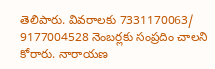తెలిపారు. వివరాలకు 7331170063/ 9177004528 నెంబర్లకు సంప్రదిం చాలని కోరారు. నారాయణ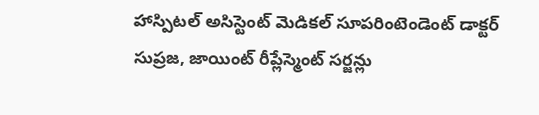హాస్పిటల్ అసిస్టెంట్ మెడికల్ సూపరింటెండెంట్ డాక్టర్ సుప్రజ, జాయింట్ రీప్లేస్మెంట్ సర్జన్లు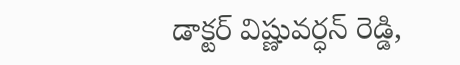డాక్టర్ విష్ణువర్ధన్ రెడ్డి,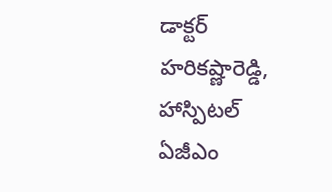డాక్టర్ హరికష్ణారెడ్డి, హాస్పిటల్ ఏజీఎం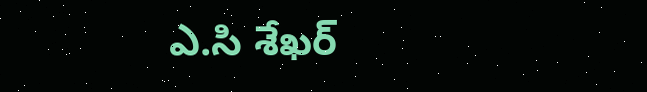ఎ.సి శేఖర్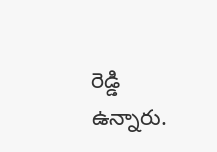రెడ్డి ఉన్నారు.